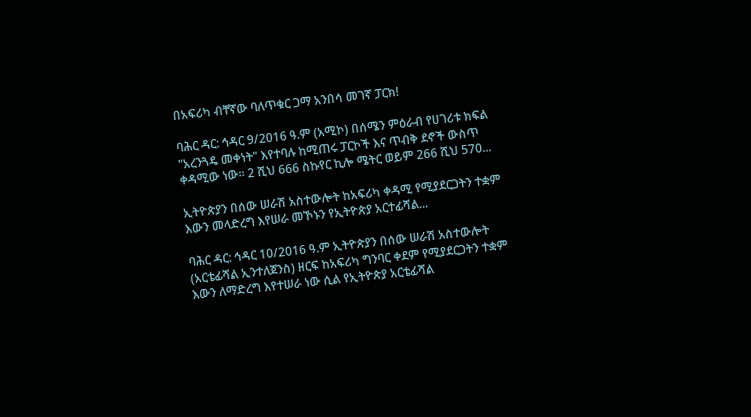በአፍሪካ ብቸኛው ባለጥቁር ጋማ አንበሳ መገኛ ፓርክ!

ባሕር ዳር: ኅዳር 9/2016 ዓ.ም (አሚኮ) በሰሜን ምዕራብ የሀገሪቱ ክፍል "አረንጓዴ መቀነት" እየተባሉ ከሚጠሩ ፓርኮች እና ጥብቅ ደኖች ውስጥ ቀዳሚው ነው። 2 ሺህ 666 ስኩየር ኪሎ ሜትር ወይም 266 ሺህ 570...

ኢትዮጵያን በሰው ሠራሽ አስተውሎት ከአፍሪካ ቀዳሚ የሚያደርጋትን ተቋም እውን መላድረግ እየሠራ መኾኑን የኢትዮጵያ አርተፊሻል...

ባሕር ዳር: ኅዳር 10/2016 ዓ.ም ኢትዮጵያን በሰው ሠራሽ አስተውሎት (አርቴፊሻል ኢንተለጀንስ) ዘርፍ ከአፍሪካ ግንባር ቀደም የሚያደርጋትን ተቋም እውን ለማድረግ እየተሠራ ነው ሲል የኢትዮጵያ አርቴፊሻል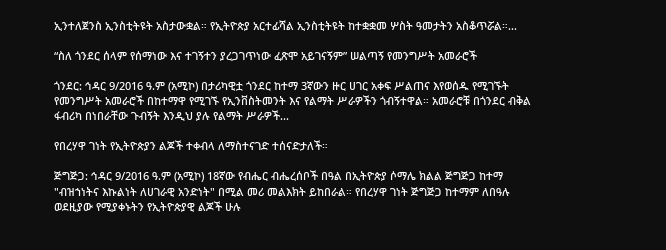ኢንተለጀንስ ኢንስቲትዩት አስታውቋል። የኢትዮጵያ አርተፊሻል ኢንስቲትዩት ከተቋቋመ ሦስት ዓመታትን አስቆጥሯል።...

“ስለ ጎንደር ሰላም የሰማነው እና ተገኝተን ያረጋገጥነው ፈጽሞ አይገናኝም” ሠልጣኝ የመንግሥት አመራሮች

ጎንደር: ኅዳር 9/2016 ዓ.ም (አሚኮ) በታሪካዊቷ ጎንደር ከተማ 3ኛውን ዙር ሀገር አቀፍ ሥልጠና እየወሰዱ የሚገኙት የመንግሥት አመራሮች በከተማዋ የሚገኙ የኢንቨስትመንት እና የልማት ሥራዎችን ጎብኝተዋል። አመራሮቹ በጎንደር ብቅል ፋብሪካ በነበራቸው ጉብኝት እንዲህ ያሉ የልማት ሥራዎች...

የበረሃዋ ገነት የኢትዮጵያን ልጆች ተቀብላ ለማስተናገድ ተሰናድታለች።

ጅግጅጋ: ኅዳር 9/2016 ዓ.ም (አሚኮ) 18ኛው የብሔር ብሔረሰቦች በዓል በኢትዮጵያ ሶማሌ ክልል ጅግጅጋ ከተማ "ብዝኀነትና እኩልነት ለሀገራዊ አንድነት" በሚል መሪ መልእክት ይከበራል። የበረሃዋ ገነት ጅግጅጋ ከተማም ለበዓሉ ወደዚያው የሚያቀኑትን የኢትዮጵያዊ ልጆች ሁሉ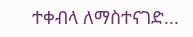ተቀብላ ለማስተናገድ...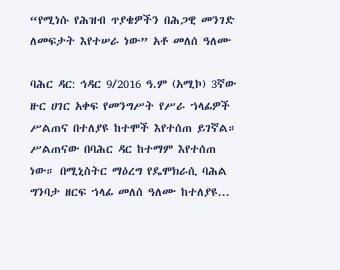“የሚነሱ የሕዝብ ጥያቄዎችን በሕጋዊ መንገድ ለመፍታት እየተሠራ ነው” አቶ መለሰ ዓለሙ

ባሕር ዳር: ኅዳር 9/2016 ዓ.ም (አሚኮ) 3ኛው ዙር ሀገር አቀፍ የመንግሥት የሥራ ኀላፊዎች ሥልጠና በተለያዩ ከተሞች እየተሰጠ ይገኛል። ሥልጠናው በባሕር ዳር ከተማም እየተሰጠ ነው። በሚኒስትር ማዕረግ የዴሞክራሲ ባሕል ግንባታ ዘርፍ ኀላፊ መለሰ ዓለሙ ከተለያዩ...